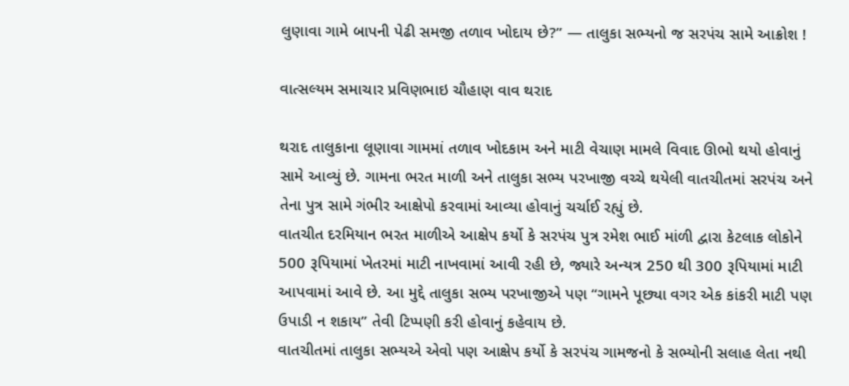લુણાવા ગામે બાપની પેઢી સમજી તળાવ ખોદાય છે?” — તાલુકા સભ્યનો જ સરપંચ સામે આક્રોશ !

વાત્સલ્યમ સમાચાર પ્રવિણભાઇ ચૌહાણ વાવ થરાદ

થરાદ તાલુકાના લૂણાવા ગામમાં તળાવ ખોદકામ અને માટી વેચાણ મામલે વિવાદ ઊભો થયો હોવાનું સામે આવ્યું છે. ગામના ભરત માળી અને તાલુકા સભ્ય પરખાજી વચ્ચે થયેલી વાતચીતમાં સરપંચ અને તેના પુત્ર સામે ગંભીર આક્ષેપો કરવામાં આવ્યા હોવાનું ચર્ચાઈ રહ્યું છે.
વાતચીત દરમિયાન ભરત માળીએ આક્ષેપ કર્યો કે સરપંચ પુત્ર રમેશ ભાઈ માંળી દ્વારા કેટલાક લોકોને 500 રૂપિયામાં ખેતરમાં માટી નાખવામાં આવી રહી છે, જ્યારે અન્યત્ર 250 થી 300 રૂપિયામાં માટી આપવામાં આવે છે. આ મુદ્દે તાલુકા સભ્ય પરખાજીએ પણ “ગામને પૂછ્યા વગર એક કાંકરી માટી પણ ઉપાડી ન શકાય” તેવી ટિપ્પણી કરી હોવાનું કહેવાય છે.
વાતચીતમાં તાલુકા સભ્યએ એવો પણ આક્ષેપ કર્યો કે સરપંચ ગામજનો કે સભ્યોની સલાહ લેતા નથી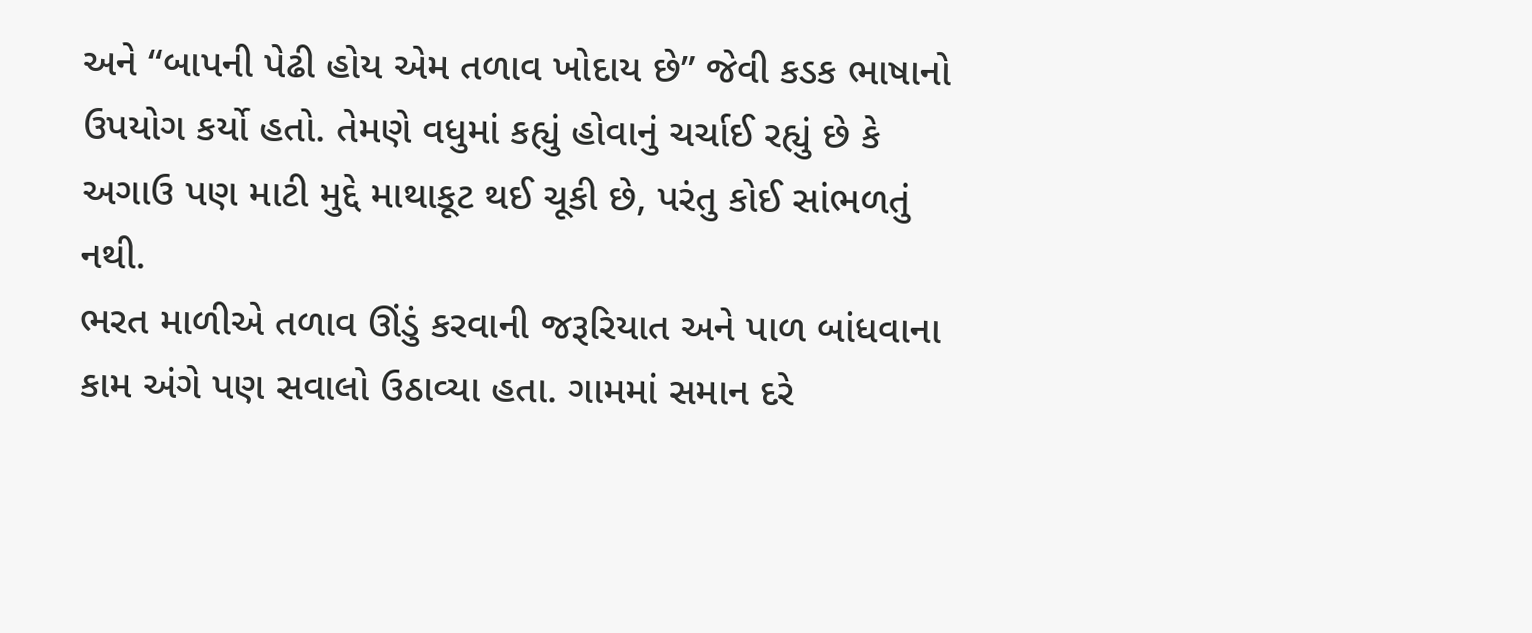અને “બાપની પેઢી હોય એમ તળાવ ખોદાય છે” જેવી કડક ભાષાનો ઉપયોગ કર્યો હતો. તેમણે વધુમાં કહ્યું હોવાનું ચર્ચાઈ રહ્યું છે કે અગાઉ પણ માટી મુદ્દે માથાકૂટ થઈ ચૂકી છે, પરંતુ કોઈ સાંભળતું નથી.
ભરત માળીએ તળાવ ઊંડું કરવાની જરૂરિયાત અને પાળ બાંધવાના કામ અંગે પણ સવાલો ઉઠાવ્યા હતા. ગામમાં સમાન દરે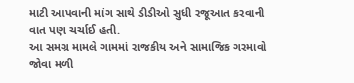માટી આપવાની માંગ સાથે ડીડીઓ સુધી રજૂઆત કરવાની વાત પણ ચર્ચાઈ હતી.
આ સમગ્ર મામલે ગામમાં રાજકીય અને સામાજિક ગરમાવો જોવા મળી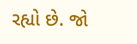રહ્યો છે. જો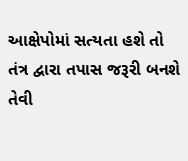આક્ષેપોમાં સત્યતા હશે તો તંત્ર દ્વારા તપાસ જરૂરી બનશે તેવી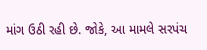માંગ ઉઠી રહી છે. જોકે, આ મામલે સરપંચ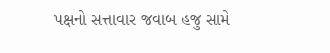પક્ષનો સત્તાવાર જવાબ હજુ સામે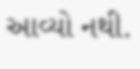આવ્યો નથી.